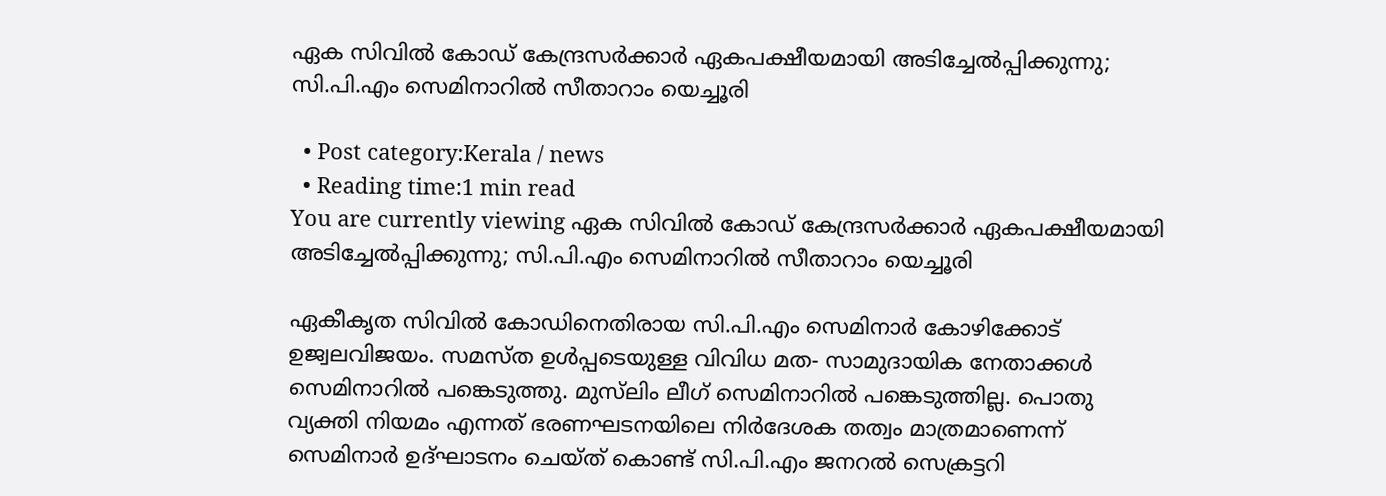ഏക സിവില്‍ കോഡ് കേന്ദ്രസര്‍ക്കാര്‍ ഏകപക്ഷീയമായി അടിച്ചേല്‍പ്പിക്കുന്നു; സി.പി.എം സെമിനാറില്‍ സീതാറാം യെച്ചൂരി

  • Post category:Kerala / news
  • Reading time:1 min read
You are currently viewing ഏക സിവില്‍ കോഡ് കേന്ദ്രസര്‍ക്കാര്‍ ഏകപക്ഷീയമായി അടിച്ചേല്‍പ്പിക്കുന്നു; സി.പി.എം സെമിനാറില്‍ സീതാറാം യെച്ചൂരി

ഏകീകൃത സിവില്‍ കോഡിനെതിരായ സി.പി.എം സെമിനാർ കോഴിക്കോട് ഉജ്വലവിജയം. സമസ്‌ത ഉൾപ്പടെയുള്ള വിവിധ മത- സാമുദായിക നേതാക്കൾ സെമിനാറിൽ പങ്കെടുത്തു. മു‌സ്‌ലിം ലീഗ് സെമിനാറിൽ പങ്കെടുത്തില്ല. പൊതു വ്യക്തി നിയമം എന്നത് ഭരണഘടനയിലെ നിർദേശക തത്വം മാത്രമാണെന്ന് സെമിനാർ ഉദ്‌ഘാടനം ചെയ്‌ത് കൊണ്ട് സി.പി.എം ജനറല്‍ സെക്രട്ടറി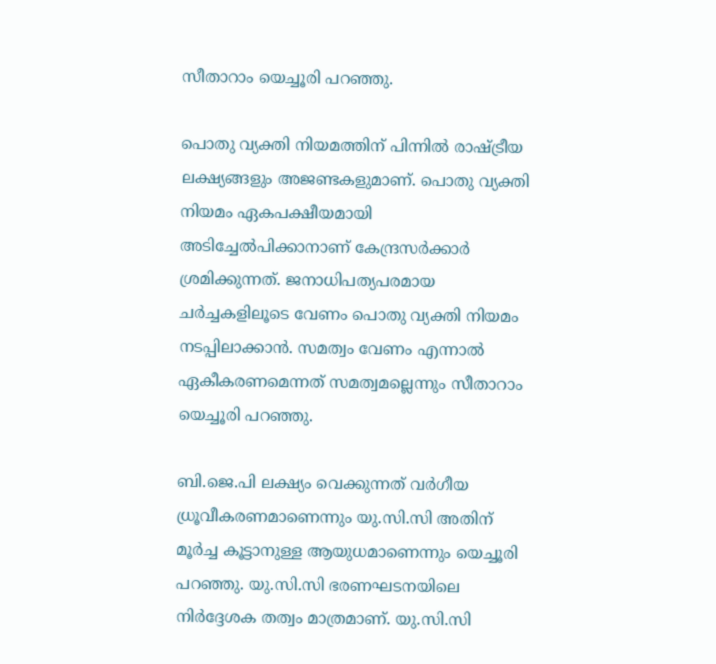സീതാറാം യെച്ചൂരി പറഞ്ഞു.

പൊതു വ്യക്തി നിയമത്തിന് പിന്നിൽ രാഷ്ട്രീയ ലക്ഷ്യങ്ങളും അജണ്ടകളുമാണ്. പൊതു വ്യക്തി നിയമം ഏകപക്ഷീയമായി അടിച്ചേൽപിക്കാനാണ് കേന്ദ്രസർക്കാർ ശ്രമിക്കുന്നത്. ജനാധിപത്യപരമായ ചർച്ചകളിലൂടെ വേണം പൊതു വ്യക്തി നിയമം നടപ്പിലാക്കാൻ. സമത്വം വേണം എന്നാൽ ഏകീകരണമെന്നത് സമത്വമല്ലെന്നും സീതാറാം യെച്ചൂരി പറഞ്ഞു.

ബി.ജെ.പി ലക്ഷ്യം വെക്കുന്നത് വർഗീയ ധ്രൂവീകരണമാണെന്നും യു.സി.സി അതിന് മൂർച്ച കൂട്ടാനുള്ള ആയുധമാണെന്നും യെച്ചൂരി പറഞ്ഞു. യു.സി.സി ഭരണഘടനയിലെ നിർദ്ദേശക തത്വം മാത്രമാണ്. യു.സി.സി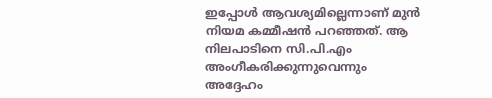ഇപ്പോൾ ആവശ്യമില്ലെന്നാണ് മുൻ നിയമ കമ്മീഷൻ പറഞ്ഞത്. ആ നിലപാടിനെ സി.പി.എം അംഗീകരിക്കുന്നുവെന്നും അദ്ദേഹം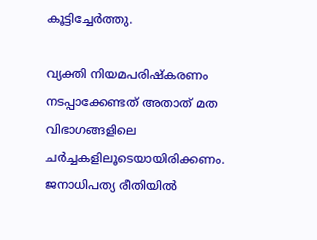കൂട്ടിച്ചേര്‍ത്തു.

വ്യക്തി നിയമപരിഷ്കരണം നടപ്പാക്കേണ്ടത് അതാത് മത വിഭാഗങ്ങളിലെ ചർച്ചകളിലൂടെയായിരിക്കണം. ജനാധിപത്യ രീതിയിൽ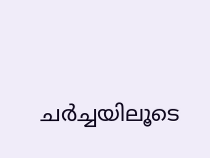ചർച്ചയിലൂടെ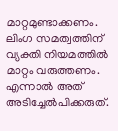മാറ്റമുണ്ടാക്കണം. ലിംഗ സമത്വത്തിന് വ്യക്തി നിയമത്തിൽ മാറ്റം വരുത്തണം. എന്നാൽ അത്‌ അടിച്ചേൽപിക്കരുത്.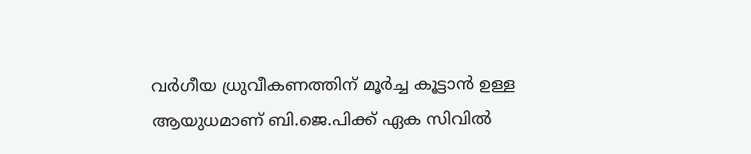വർഗീയ ധ്രുവീകണത്തിന് മൂർച്ച കൂട്ടാൻ ഉള്ള ആയുധമാണ് ബി.ജെ.പിക്ക് ഏക സിവിൽ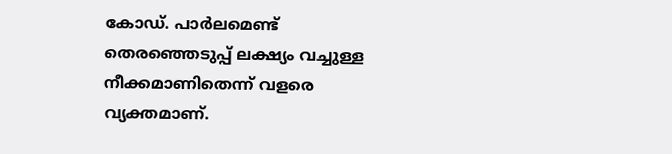കോഡ്. പാർലമെണ്ട് തെരഞ്ഞെടുപ്പ് ലക്ഷ്യം വച്ചുള്ള നീക്കമാണിതെന്ന് വളരെ വ്യക്തമാണ്.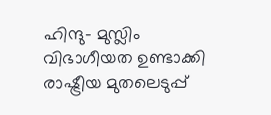ഹിന്ദു– മുസ്ലിം വിഭാഗീയത ഉണ്ടാക്കി രാഷ്ട്രീയ മുതലെടുപ്പ്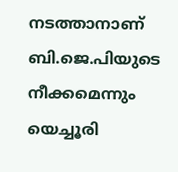നടത്താനാണ് ബി.ജെ.പിയുടെ നീക്കമെന്നും യെച്ചൂരി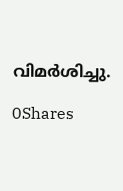വിമര്‍ശിച്ചു.

0Shares